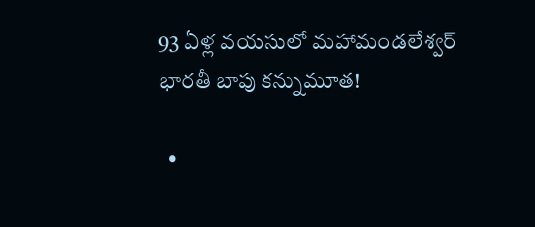93 ఏళ్ల వయసులో మహామండలేశ్వర్ భారతీ బాపు కన్నుమూత!

  •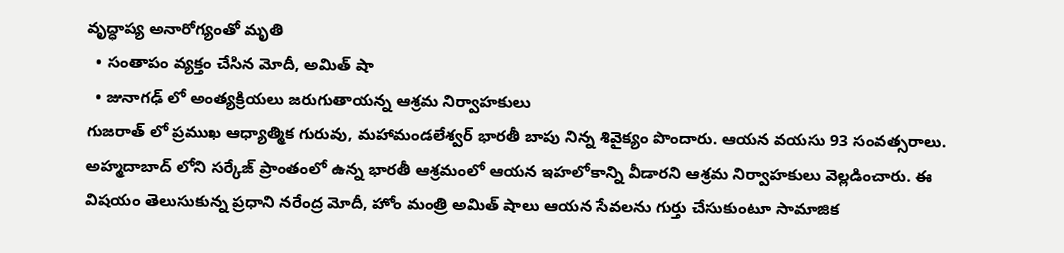వృద్ధాప్య అనారోగ్యంతో మృతి
  • సంతాపం వ్యక్తం చేసిన మోదీ, అమిత్ షా
  • జునాగఢ్ లో అంత్యక్రియలు జరుగుతాయన్న ఆశ్రమ నిర్వాహకులు
గుజరాత్ లో ప్రముఖ ఆధ్యాత్మిక గురువు, మహామండలేశ్వర్ భారతీ బాపు నిన్న శివైక్యం పొందారు. ఆయన వయసు 93 సంవత్సరాలు. అహ్మదాబాద్ లోని సర్కేజ్ ప్రాంతంలో ఉన్న భారతీ ఆశ్రమంలో ఆయన ఇహలోకాన్ని వీడారని ఆశ్రమ నిర్వాహకులు వెల్లడించారు. ఈ విషయం తెలుసుకున్న ప్రధాని నరేంద్ర మోదీ, హోం మంత్రి అమిత్ షాలు ఆయన సేవలను గుర్తు చేసుకుంటూ సామాజిక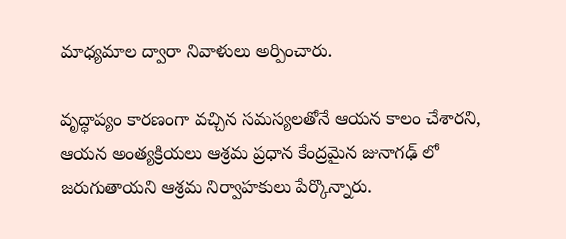మాధ్యమాల ద్వారా నివాళులు అర్పించారు.

వృద్ధాప్యం కారణంగా వచ్చిన సమస్యలతోనే ఆయన కాలం చేశారని, ఆయన అంత్యక్రియలు ఆశ్రమ ప్రధాన కేంద్రమైన జునాగఢ్ లో జరుగుతాయని ఆశ్రమ నిర్వాహకులు పేర్కొన్నారు.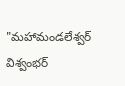"మహామండలేశ్వర్ విశ్వంభర్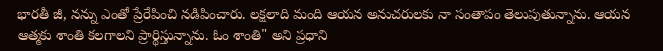భారతీ జీ, నన్ను ఎంతో ప్రేరేపించి నడిపించారు. లక్షలాది మంది ఆయన అనుచరులకు నా సంతాపం తెలుపుతున్నాను. ఆయన ఆత్మకు శాంతి కలగాలని ప్రార్థిస్తున్నాను. ఓం శాంతి" అని ప్రధాని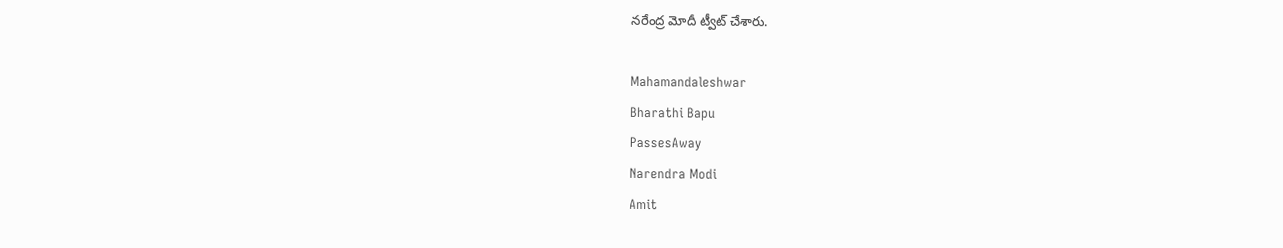నరేంద్ర మోదీ ట్వీట్ చేశారు.

Mahamandaleshwar
Bharathi Bapu
PassesAway
Narendra Modi
Amit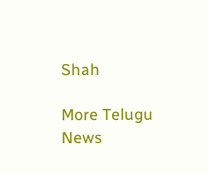Shah

More Telugu News